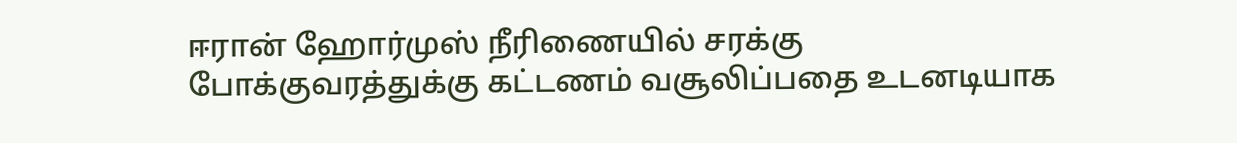ஈரான் ஹோர்முஸ் நீரிணையில் சரக்கு போக்குவரத்துக்கு கட்டணம் வசூலிப்பதை உடனடியாக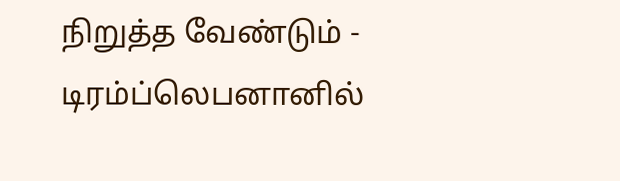நிறுத்த வேண்டும் - டிரம்ப்லெபனானில்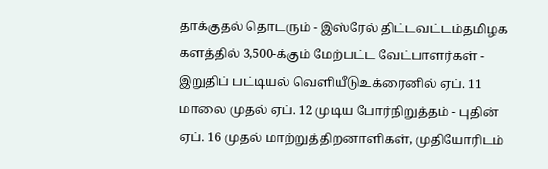தாக்குதல் தொடரும் - இஸ்ரேல் திட்டவட்டம்தமிழக களத்தில் 3,500-க்கும் மேற்பட்ட வேட்பாளர்கள் - இறுதிப் பட்டியல் வெளியீடுஉக்ரைனில் ஏப். 11 மாலை முதல் ஏப். 12 முடிய போர்நிறுத்தம் - புதின் ஏப். 16 முதல் மாற்றுத்திறனாளிகள், முதியோரிடம்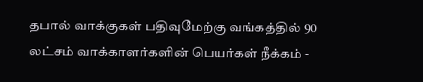தபால் வாக்குகள் பதிவுமேற்கு வங்கத்தில் 90 லட்சம் வாக்காளர்களின் பெயர்கள் நீக்கம் -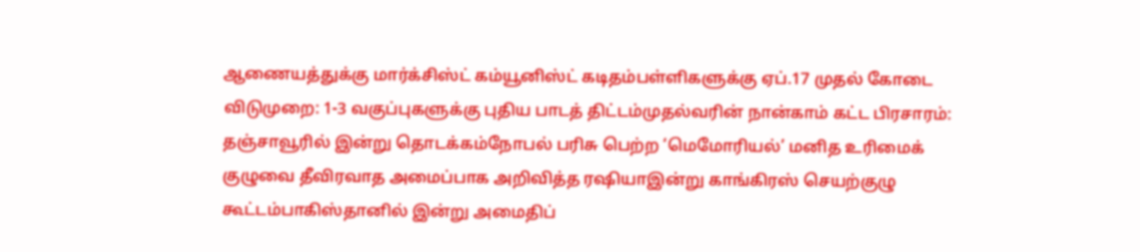ஆணையத்துக்கு மார்க்சிஸ்ட் கம்யூனிஸ்ட் கடிதம்பள்ளிகளுக்கு ஏப்.17 முதல் கோடை விடுமுறை: 1-3 வகுப்புகளுக்கு புதிய பாடத் திட்டம்முதல்வரின் நான்காம் கட்ட பிரசாரம்: தஞ்சாவூரில் இன்று தொடக்கம்நோபல் பரிசு பெற்ற ‘மெமோரியல்’ மனித உரிமைக் குழுவை தீவிரவாத அமைப்பாக அறிவித்த ரஷியாஇன்று காங்கிரஸ் செயற்குழு கூட்டம்பாகிஸ்தானில் இன்று அமைதிப்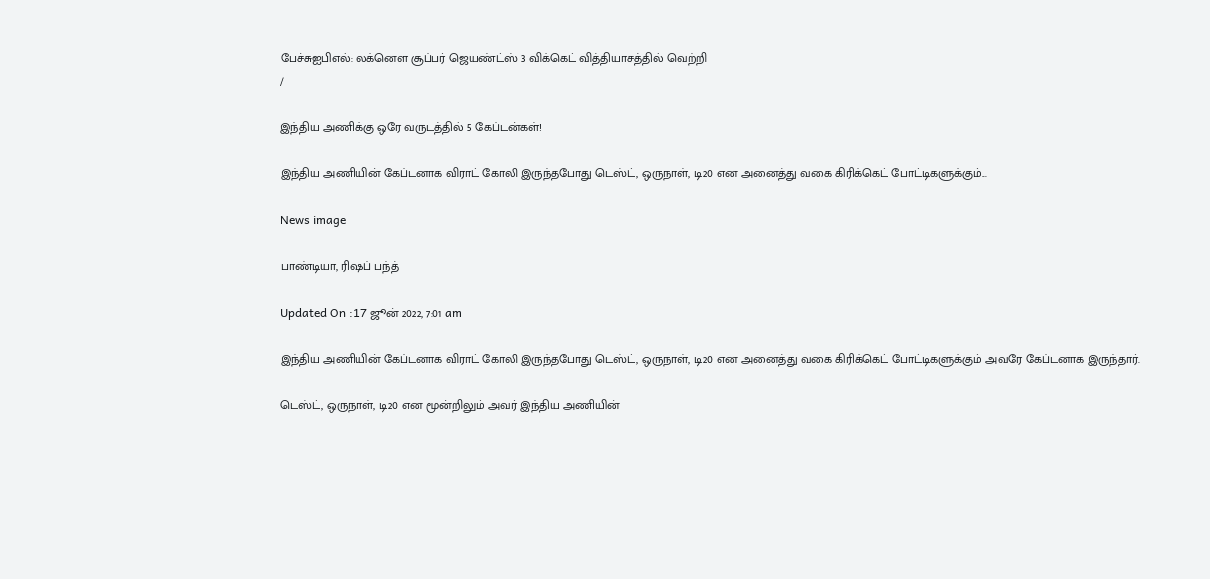பேச்சுஐபிஎல்: லக்னௌ சூப்பர் ஜெயண்ட்ஸ் 3 விக்கெட் வித்தியாசத்தில் வெற்றி
/

இந்திய அணிக்கு ஒரே வருடத்தில் 5 கேப்டன்கள்!

இந்திய அணியின் கேப்டனாக விராட் கோலி இருந்தபோது டெஸ்ட், ஒருநாள், டி20 என அனைத்து வகை கிரிக்கெட் போட்டிகளுக்கும்...

News image

பாண்டியா, ரிஷப் பந்த்

Updated On :17 ஜூன் 2022, 7:01 am

இந்திய அணியின் கேப்டனாக விராட் கோலி இருந்தபோது டெஸ்ட், ஒருநாள், டி20 என அனைத்து வகை கிரிக்கெட் போட்டிகளுக்கும் அவரே கேப்டனாக இருந்தார்.

டெஸ்ட், ஒருநாள், டி20 என மூன்றிலும் அவர் இந்திய அணியின்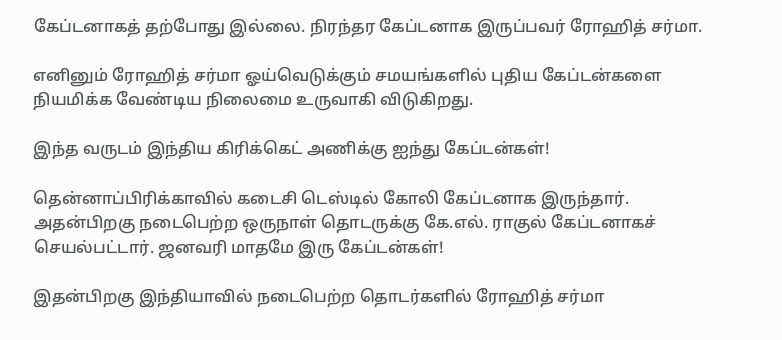கேப்டனாகத் தற்போது இல்லை. நிரந்தர கேப்டனாக இருப்பவர் ரோஹித் சர்மா.

எனினும் ரோஹித் சர்மா ஓய்வெடுக்கும் சமயங்களில் புதிய கேப்டன்களை நியமிக்க வேண்டிய நிலைமை உருவாகி விடுகிறது.

இந்த வருடம் இந்திய கிரிக்கெட் அணிக்கு ஐந்து கேப்டன்கள்!

தென்னாப்பிரிக்காவில் கடைசி டெஸ்டில் கோலி கேப்டனாக இருந்தார். அதன்பிறகு நடைபெற்ற ஒருநாள் தொடருக்கு கே.எல். ராகுல் கேப்டனாகச் செயல்பட்டார். ஜனவரி மாதமே இரு கேப்டன்கள்!

இதன்பிறகு இந்தியாவில் நடைபெற்ற தொடர்களில் ரோஹித் சர்மா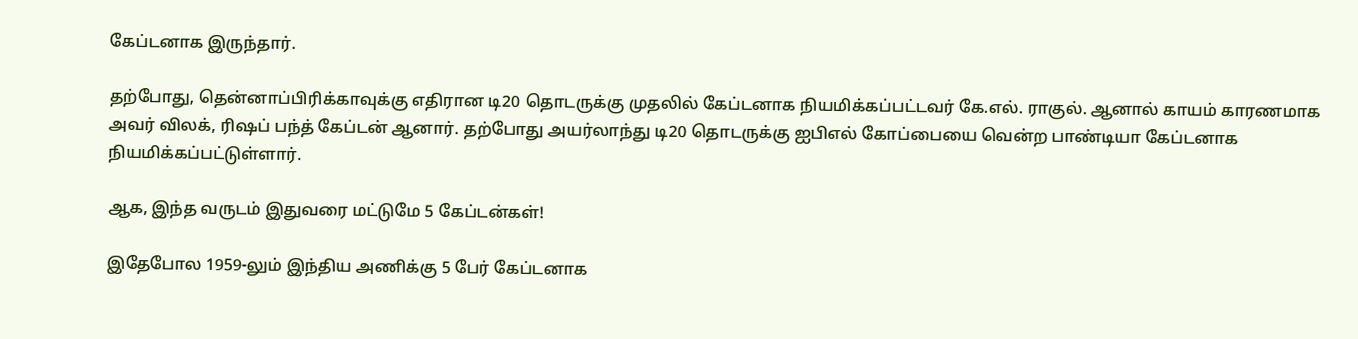கேப்டனாக இருந்தார்.

தற்போது, தென்னாப்பிரிக்காவுக்கு எதிரான டி20 தொடருக்கு முதலில் கேப்டனாக நியமிக்கப்பட்டவர் கே.எல். ராகுல். ஆனால் காயம் காரணமாக அவர் விலக், ரிஷப் பந்த் கேப்டன் ஆனார். தற்போது அயர்லாந்து டி20 தொடருக்கு ஐபிஎல் கோப்பையை வென்ற பாண்டியா கேப்டனாக நியமிக்கப்பட்டுள்ளார்.

ஆக, இந்த வருடம் இதுவரை மட்டுமே 5 கேப்டன்கள்!

இதேபோல 1959-லும் இந்திய அணிக்கு 5 பேர் கேப்டனாக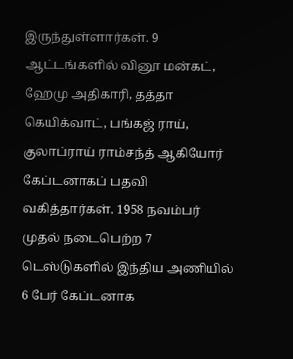இருந்துள்ளார்கள். 9 ஆட்டங்களில் வினூ மன்கட், ஹேமு அதிகாரி, தத்தா கெயிக்வாட், பங்கஜ் ராய், குலாப்ராய் ராம்சந்த் ஆகியோர் கேப்டனாகப் பதவி வகித்தார்கள். 1958 நவம்பர் முதல் நடைபெற்ற 7 டெஸ்டுகளில் இந்திய அணியில் 6 பேர் கேப்டனாக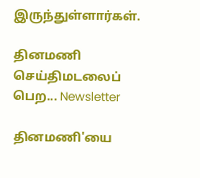இருந்துள்ளார்கள்.

தினமணி செய்திமடலைப் பெற... Newsletter

தினமணி'யை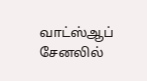வாட்ஸ்ஆப் சேனலில்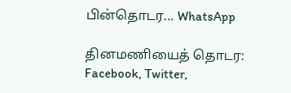பின்தொடர... WhatsApp

தினமணியைத் தொடர: Facebook, Twitter,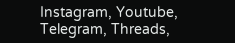Instagram, Youtube, Telegram, Threads,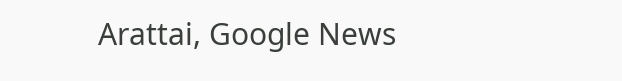Arattai, Google News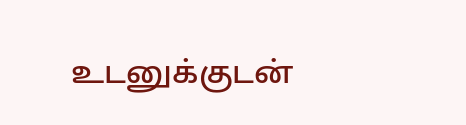உடனுக்குடன்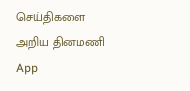செய்திகளை அறிய தினமணி App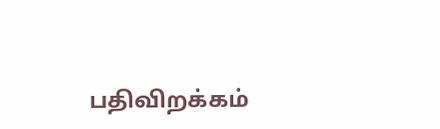பதிவிறக்கம்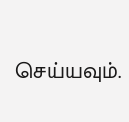செய்யவும்.